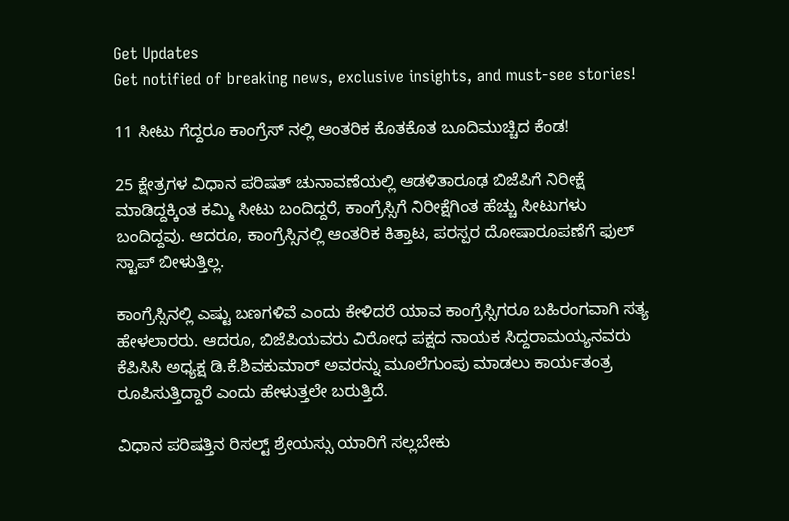Get Updates
Get notified of breaking news, exclusive insights, and must-see stories!

11 ಸೀಟು ಗೆದ್ದರೂ ಕಾಂಗ್ರೆಸ್ ನಲ್ಲಿ ಆಂತರಿಕ ಕೊತಕೊತ ಬೂದಿಮುಚ್ಚಿದ ಕೆಂಡ!

25 ಕ್ಷೇತ್ರಗಳ ವಿಧಾನ ಪರಿಷತ್ ಚುನಾವಣೆಯಲ್ಲಿ ಆಡಳಿತಾರೂಢ ಬಿಜೆಪಿಗೆ ನಿರೀಕ್ಷೆ ಮಾಡಿದ್ದಕ್ಕಿಂತ ಕಮ್ಮಿ ಸೀಟು ಬಂದಿದ್ದರೆ, ಕಾಂಗ್ರೆಸ್ಸಿಗೆ ನಿರೀಕ್ಷೆಗಿಂತ ಹೆಚ್ಚು ಸೀಟುಗಳು ಬಂದಿದ್ದವು. ಆದರೂ, ಕಾಂಗ್ರೆಸ್ಸಿನಲ್ಲಿ ಆಂತರಿಕ ಕಿತ್ತಾಟ, ಪರಸ್ಪರ ದೋಷಾರೂಪಣೆಗೆ ಫುಲ್ ಸ್ಟಾಪ್ ಬೀಳುತ್ತಿಲ್ಲ.

ಕಾಂಗ್ರೆಸ್ಸಿನಲ್ಲಿ ಎಷ್ಟು ಬಣಗಳಿವೆ ಎಂದು ಕೇಳಿದರೆ ಯಾವ ಕಾಂಗ್ರೆಸ್ಸಿಗರೂ ಬಹಿರಂಗವಾಗಿ ಸತ್ಯ ಹೇಳಲಾರರು. ಆದರೂ, ಬಿಜೆಪಿಯವರು ವಿರೋಧ ಪಕ್ಷದ ನಾಯಕ ಸಿದ್ದರಾಮಯ್ಯನವರು ಕೆಪಿಸಿಸಿ ಅಧ್ಯಕ್ಷ ಡಿ.ಕೆ.ಶಿವಕುಮಾರ್ ಅವರನ್ನು ಮೂಲೆಗುಂಪು ಮಾಡಲು ಕಾರ್ಯತಂತ್ರ ರೂಪಿಸುತ್ತಿದ್ದಾರೆ ಎಂದು ಹೇಳುತ್ತಲೇ ಬರುತ್ತಿದೆ.

ವಿಧಾನ ಪರಿಷತ್ತಿನ ರಿಸಲ್ಟ್ ಶ್ರೇಯಸ್ಸು ಯಾರಿಗೆ ಸಲ್ಲಬೇಕು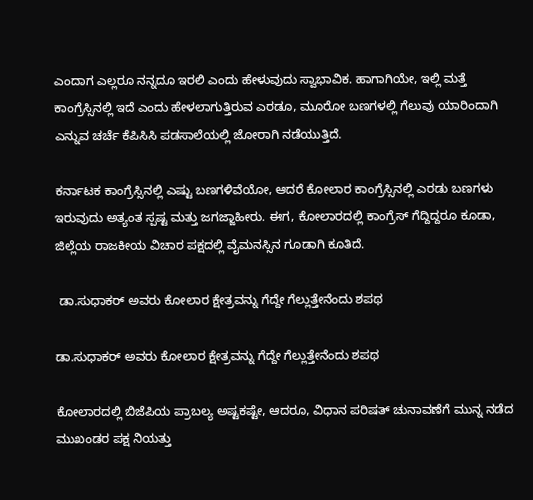ಎಂದಾಗ ಎಲ್ಲರೂ ನನ್ನದೂ ಇರಲಿ ಎಂದು ಹೇಳುವುದು ಸ್ವಾಭಾವಿಕ. ಹಾಗಾಗಿಯೇ, ಇಲ್ಲಿ ಮತ್ತೆ ಕಾಂಗ್ರೆಸ್ಸಿನಲ್ಲಿ ಇದೆ ಎಂದು ಹೇಳಲಾಗುತ್ತಿರುವ ಎರಡೂ, ಮೂರೋ ಬಣಗಳಲ್ಲಿ ಗೆಲುವು ಯಾರಿಂದಾಗಿ ಎನ್ನುವ ಚರ್ಚೆ ಕೆಪಿಸಿಸಿ ಪಡಸಾಲೆಯಲ್ಲಿ ಜೋರಾಗಿ ನಡೆಯುತ್ತಿದೆ.

ಕರ್ನಾಟಕ ಕಾಂಗ್ರೆಸ್ಸಿನಲ್ಲಿ ಎಷ್ಟು ಬಣಗಳಿವೆಯೋ, ಆದರೆ ಕೋಲಾರ ಕಾಂಗ್ರೆಸ್ಸಿನಲ್ಲಿ ಎರಡು ಬಣಗಳು ಇರುವುದು ಅತ್ಯಂತ ಸ್ಪಷ್ಟ ಮತ್ತು ಜಗಜ್ಜಾಹೀರು. ಈಗ, ಕೋಲಾರದಲ್ಲಿ ಕಾಂಗ್ರೆಸ್ ಗೆದ್ದಿದ್ದರೂ ಕೂಡಾ, ಜಿಲ್ಲೆಯ ರಾಜಕೀಯ ವಿಚಾರ ಪಕ್ಷದಲ್ಲಿ ವೈಮನಸ್ಸಿನ ಗೂಡಾಗಿ ಕೂತಿದೆ.

 ಡಾ.ಸುಧಾಕರ್ ಅವರು ಕೋಲಾರ ಕ್ಷೇತ್ರವನ್ನು ಗೆದ್ದೇ ಗೆಲ್ಲುತ್ತೇನೆಂದು ಶಪಥ

ಡಾ.ಸುಧಾಕರ್ ಅವರು ಕೋಲಾರ ಕ್ಷೇತ್ರವನ್ನು ಗೆದ್ದೇ ಗೆಲ್ಲುತ್ತೇನೆಂದು ಶಪಥ

ಕೋಲಾರದಲ್ಲಿ ಬಿಜೆಪಿಯ ಪ್ರಾಬಲ್ಯ ಅಷ್ಟಕಷ್ಟೇ, ಆದರೂ, ವಿಧಾನ ಪರಿಷತ್ ಚುನಾವಣೆಗೆ ಮುನ್ನ ನಡೆದ ಮುಖಂಡರ ಪಕ್ಷ ನಿಯತ್ತು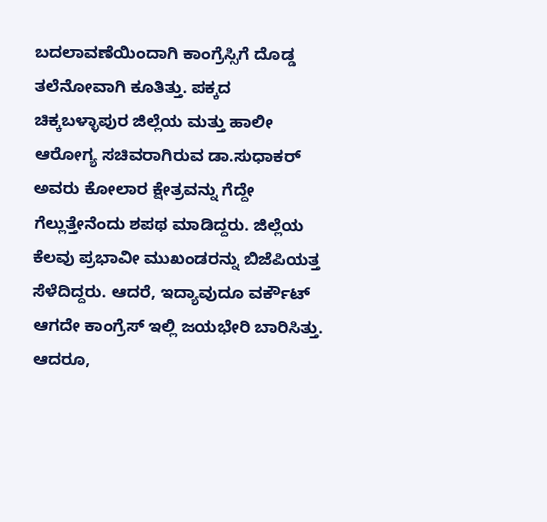ಬದಲಾವಣೆಯಿಂದಾಗಿ ಕಾಂಗ್ರೆಸ್ಸಿಗೆ ದೊಡ್ಡ ತಲೆನೋವಾಗಿ ಕೂತಿತ್ತು. ಪಕ್ಕದ ಚಿಕ್ಕಬಳ್ಳಾಪುರ ಜಿಲ್ಲೆಯ ಮತ್ತು ಹಾಲೀ ಆರೋಗ್ಯ ಸಚಿವರಾಗಿರುವ ಡಾ.ಸುಧಾಕರ್ ಅವರು ಕೋಲಾರ ಕ್ಷೇತ್ರವನ್ನು ಗೆದ್ದೇ ಗೆಲ್ಲುತ್ತೇನೆಂದು ಶಪಥ ಮಾಡಿದ್ದರು. ಜಿಲ್ಲೆಯ ಕೆಲವು ಪ್ರಭಾವೀ ಮುಖಂಡರನ್ನು ಬಿಜೆಪಿಯತ್ತ ಸೆಳೆದಿದ್ದರು. ಆದರೆ, ಇದ್ಯಾವುದೂ ವರ್ಕೌಟ್ ಆಗದೇ ಕಾಂಗ್ರೆಸ್ ಇಲ್ಲಿ ಜಯಭೇರಿ ಬಾರಿಸಿತ್ತು. ಆದರೂ,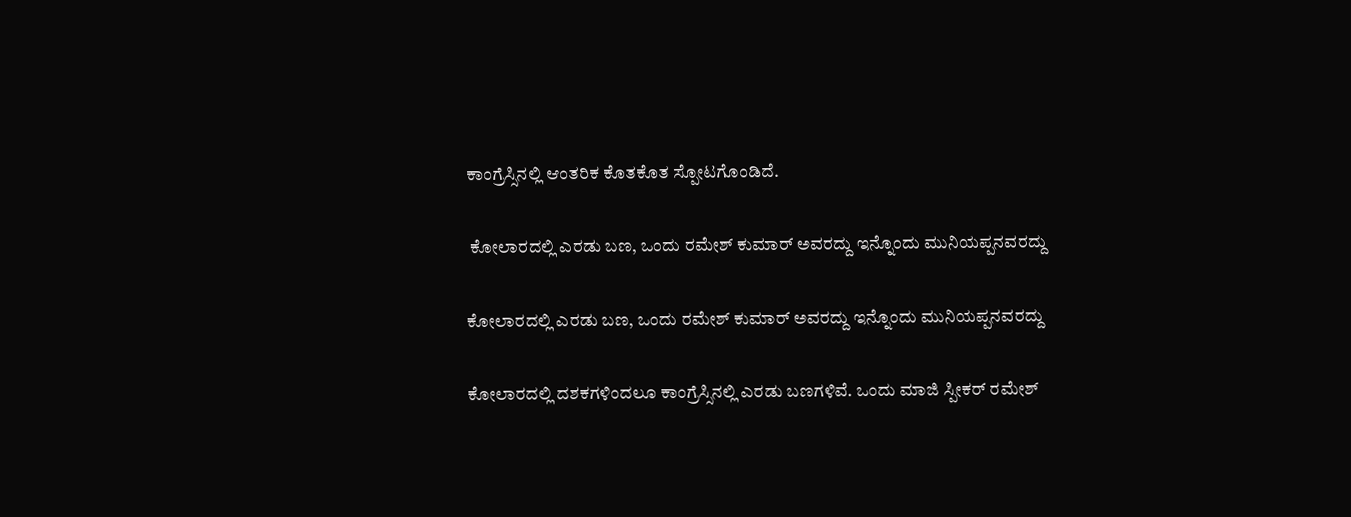ಕಾಂಗ್ರೆಸ್ಸಿನಲ್ಲಿ ಆಂತರಿಕ ಕೊತಕೊತ ಸ್ಪೋಟಗೊಂಡಿದೆ.

 ಕೋಲಾರದಲ್ಲಿ ಎರಡು ಬಣ, ಒಂದು ರಮೇಶ್ ಕುಮಾರ್ ಅವರದ್ದು ಇನ್ನೊಂದು ಮುನಿಯಪ್ಪನವರದ್ದು

ಕೋಲಾರದಲ್ಲಿ ಎರಡು ಬಣ, ಒಂದು ರಮೇಶ್ ಕುಮಾರ್ ಅವರದ್ದು ಇನ್ನೊಂದು ಮುನಿಯಪ್ಪನವರದ್ದು

ಕೋಲಾರದಲ್ಲಿ ದಶಕಗಳಿಂದಲೂ ಕಾಂಗ್ರೆಸ್ಸಿನಲ್ಲಿ ಎರಡು ಬಣಗಳಿವೆ. ಒಂದು ಮಾಜಿ ಸ್ಪೀಕರ್ ರಮೇಶ್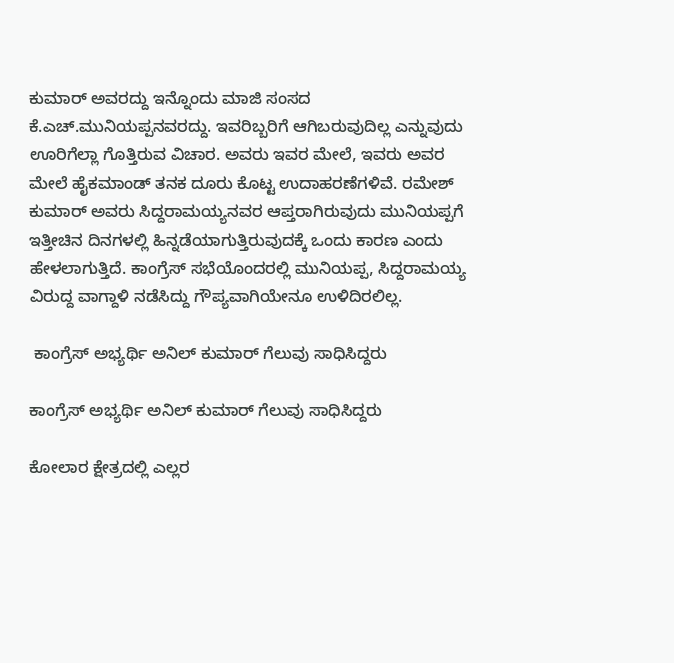ಕುಮಾರ್ ಅವರದ್ದು ಇನ್ನೊಂದು ಮಾಜಿ ಸಂಸದ ಕೆ.ಎಚ್.ಮುನಿಯಪ್ಪನವರದ್ದು. ಇವರಿಬ್ಬರಿಗೆ ಆಗಿಬರುವುದಿಲ್ಲ ಎನ್ನುವುದು ಊರಿಗೆಲ್ಲಾ ಗೊತ್ತಿರುವ ವಿಚಾರ. ಅವರು ಇವರ ಮೇಲೆ, ಇವರು ಅವರ ಮೇಲೆ ಹೈಕಮಾಂಡ್ ತನಕ ದೂರು ಕೊಟ್ಟ ಉದಾಹರಣೆಗಳಿವೆ. ರಮೇಶ್ ಕುಮಾರ್ ಅವರು ಸಿದ್ದರಾಮಯ್ಯನವರ ಆಪ್ತರಾಗಿರುವುದು ಮುನಿಯಪ್ಪಗೆ ಇತ್ತೀಚಿನ ದಿನಗಳಲ್ಲಿ ಹಿನ್ನಡೆಯಾಗುತ್ತಿರುವುದಕ್ಕೆ ಒಂದು ಕಾರಣ ಎಂದು ಹೇಳಲಾಗುತ್ತಿದೆ. ಕಾಂಗ್ರೆಸ್ ಸಭೆಯೊಂದರಲ್ಲಿ ಮುನಿಯಪ್ಪ, ಸಿದ್ದರಾಮಯ್ಯ ವಿರುದ್ದ ವಾಗ್ದಾಳಿ ನಡೆಸಿದ್ದು ಗೌಪ್ಯವಾಗಿಯೇನೂ ಉಳಿದಿರಲಿಲ್ಲ.

 ಕಾಂಗ್ರೆಸ್ ಅಭ್ಯರ್ಥಿ ಅನಿಲ್ ಕುಮಾರ್ ಗೆಲುವು ಸಾಧಿಸಿದ್ದರು

ಕಾಂಗ್ರೆಸ್ ಅಭ್ಯರ್ಥಿ ಅನಿಲ್ ಕುಮಾರ್ ಗೆಲುವು ಸಾಧಿಸಿದ್ದರು

ಕೋಲಾರ ಕ್ಷೇತ್ರದಲ್ಲಿ ಎಲ್ಲರ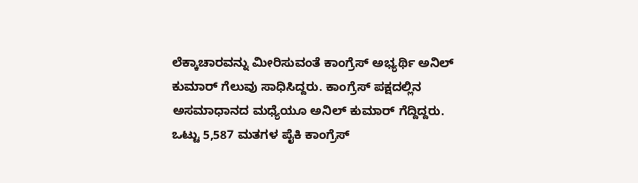ಲೆಕ್ಕಾಚಾರವನ್ನು ಮೀರಿಸುವಂತೆ ಕಾಂಗ್ರೆಸ್ ಅಭ್ಯರ್ಥಿ ಅನಿಲ್ ಕುಮಾರ್ ಗೆಲುವು ಸಾಧಿಸಿದ್ದರು. ಕಾಂಗ್ರೆಸ್ ಪಕ್ಷದಲ್ಲಿನ ಅಸಮಾಧಾನದ ಮಧ್ಯೆಯೂ ಅನಿಲ್ ಕುಮಾರ್ ಗೆದ್ದಿದ್ದರು. ಒಟ್ಟು 5,587 ಮತಗಳ ಪೈಕಿ ಕಾಂಗ್ರೆಸ್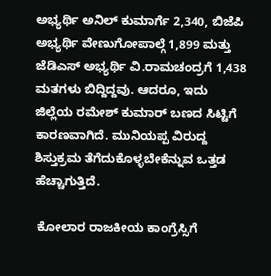ಅಭ್ಯರ್ಥಿ ಅನಿಲ್ ಕುಮಾರ್ಗೆ 2,340, ಬಿಜೆಪಿ ಅಭ್ಯರ್ಥಿ ವೇಣುಗೋಪಾಲ್ಗೆ 1,899 ಮತ್ತು ಜೆಡಿಎಸ್ ಅಭ್ಯರ್ಥಿ ವಿ.ರಾಮಚಂದ್ರಗೆ 1,438 ಮತಗಳು ಬಿದ್ದಿದ್ದವು. ಆದರೂ, ಇದು ಜಿಲ್ಲೆಯ ರಮೇಶ್ ಕುಮಾರ್ ಬಣದ ಸಿಟ್ಟಿಗೆ ಕಾರಣವಾಗಿದೆ. ಮುನಿಯಪ್ಪ ವಿರುದ್ದ ಶಿಸ್ತುಕ್ರಮ ತೆಗೆದುಕೊಳ್ಳಬೇಕೆನ್ನುವ ಒತ್ತಡ ಹೆಚ್ಚಾಗುತ್ತಿದೆ.

 ಕೋಲಾರ ರಾಜಕೀಯ ಕಾಂಗ್ರೆಸ್ಸಿಗೆ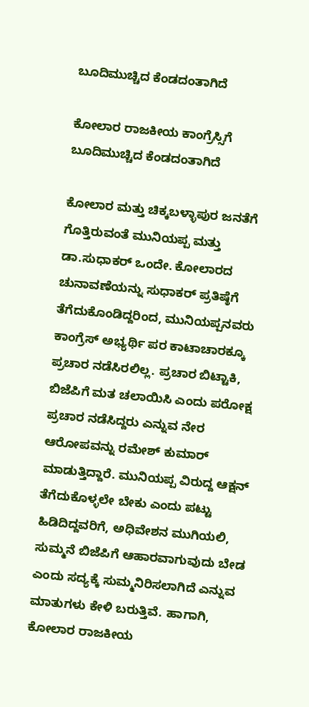ಬೂದಿಮುಚ್ಚಿದ ಕೆಂಡದಂತಾಗಿದೆ

ಕೋಲಾರ ರಾಜಕೀಯ ಕಾಂಗ್ರೆಸ್ಸಿಗೆ ಬೂದಿಮುಚ್ಚಿದ ಕೆಂಡದಂತಾಗಿದೆ

ಕೋಲಾರ ಮತ್ತು ಚಿಕ್ಕಬಳ್ಳಾಪುರ ಜನತೆಗೆ ಗೊತ್ತಿರುವಂತೆ ಮುನಿಯಪ್ಪ ಮತ್ತು ಡಾ.ಸುಧಾಕರ್ ಒಂದೇ. ಕೋಲಾರದ ಚುನಾವಣೆಯನ್ನು ಸುಧಾಕರ್ ಪ್ರತಿಷ್ಠೆಗೆ ತೆಗೆದುಕೊಂಡಿದ್ದರಿಂದ, ಮುನಿಯಪ್ಪನವರು ಕಾಂಗ್ರೆಸ್ ಅಭ್ಯರ್ಥಿ ಪರ ಕಾಟಾಚಾರಕ್ಕೂ ಪ್ರಚಾರ ನಡೆಸಿರಲಿಲ್ಲ. ಪ್ರಚಾರ ಬಿಟ್ಟಾಕಿ, ಬಿಜೆಪಿಗೆ ಮತ ಚಲಾಯಿಸಿ ಎಂದು ಪರೋಕ್ಷ ಪ್ರಚಾರ ನಡೆಸಿದ್ದರು ಎನ್ನುವ ನೇರ ಆರೋಪವನ್ನು ರಮೇಶ್ ಕುಮಾರ್ ಮಾಡುತ್ತಿದ್ದಾರೆ. ಮುನಿಯಪ್ಪ ವಿರುದ್ದ ಆಕ್ಷನ್ ತೆಗೆದುಕೊಳ್ಳಲೇ ಬೇಕು ಎಂದು ಪಟ್ಟು ಹಿಡಿದಿದ್ದವರಿಗೆ, ಅಧಿವೇಶನ ಮುಗಿಯಲಿ, ಸುಮ್ಮನೆ ಬಿಜೆಪಿಗೆ ಆಹಾರವಾಗುವುದು ಬೇಡ ಎಂದು ಸದ್ಯಕ್ಕೆ ಸುಮ್ಮನಿರಿಸಲಾಗಿದೆ ಎನ್ನುವ ಮಾತುಗಳು ಕೇಳಿ ಬರುತ್ತಿವೆ. ಹಾಗಾಗಿ, ಕೋಲಾರ ರಾಜಕೀಯ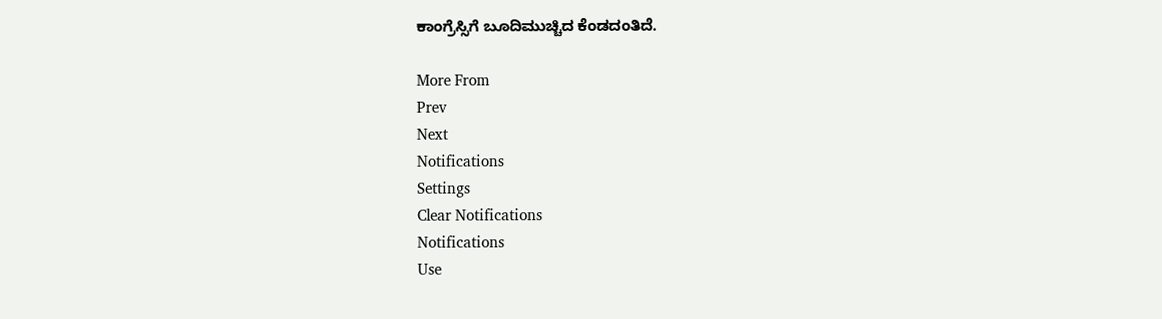ಕಾಂಗ್ರೆಸ್ಸಿಗೆ ಬೂದಿಮುಚ್ಚಿದ ಕೆಂಡದಂತಿದೆ.

More From
Prev
Next
Notifications
Settings
Clear Notifications
Notifications
Use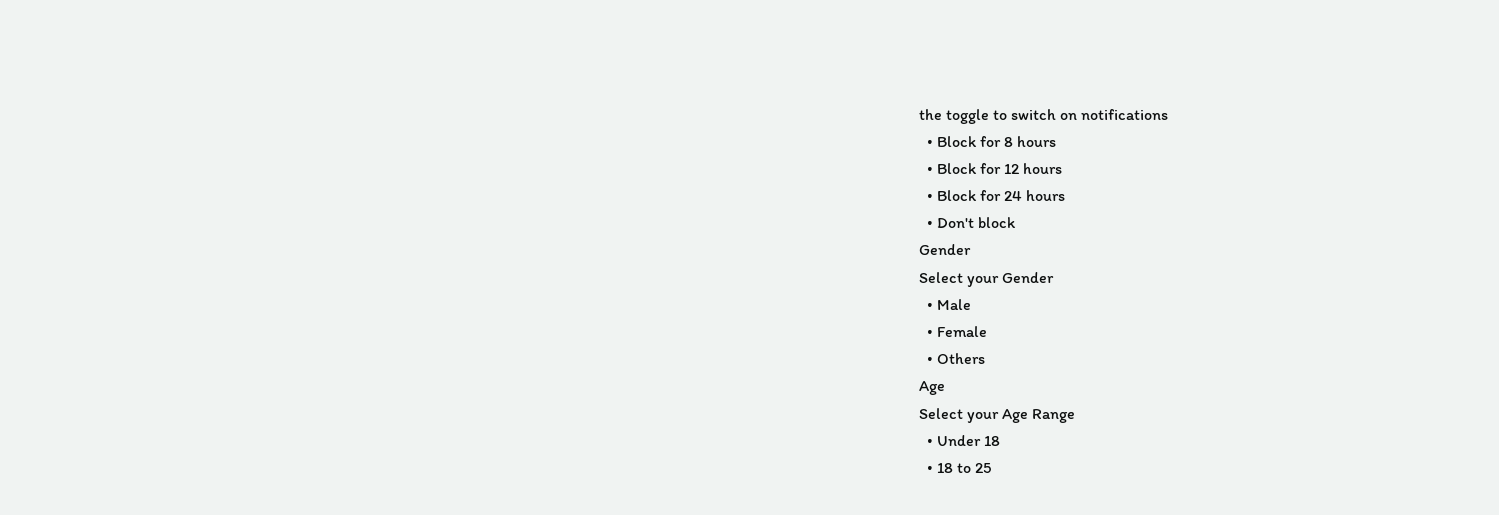the toggle to switch on notifications
  • Block for 8 hours
  • Block for 12 hours
  • Block for 24 hours
  • Don't block
Gender
Select your Gender
  • Male
  • Female
  • Others
Age
Select your Age Range
  • Under 18
  • 18 to 25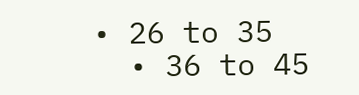• 26 to 35
  • 36 to 45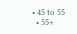• 45 to 55
  • 55+